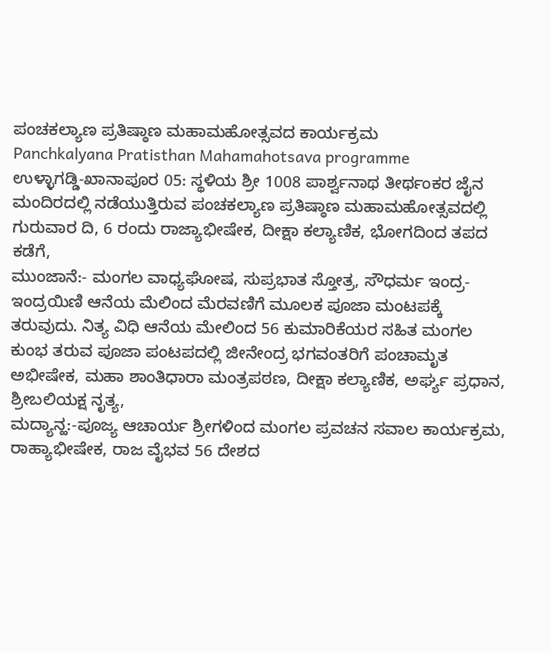ಪಂಚಕಲ್ಯಾಣ ಪ್ರತಿಷ್ಠಾಣ ಮಹಾಮಹೋತ್ಸವದ ಕಾರ್ಯಕ್ರಮ
Panchkalyana Pratisthan Mahamahotsava programme
ಉಳ್ಳಾಗಡ್ಡಿ-ಖಾನಾಪೂರ 05: ಸ್ಥಳಿಯ ಶ್ರೀ 1008 ಪಾರ್ಶ್ವನಾಥ ತೀರ್ಥಂಕರ ಜೈನ ಮಂದಿರದಲ್ಲಿ ನಡೆಯುತ್ತಿರುವ ಪಂಚಕಲ್ಯಾಣ ಪ್ರತಿಷ್ಠಾಣ ಮಹಾಮಹೋತ್ಸವದಲ್ಲಿ ಗುರುವಾರ ದಿ, 6 ರಂದು ರಾಜ್ಯಾಭೀಷೇಕ, ದೀಕ್ಷಾ ಕಲ್ಯಾಣಿಕ, ಭೋಗದಿಂದ ತಪದ ಕಡೆಗೆ,
ಮುಂಜಾನೆ:- ಮಂಗಲ ವಾಧ್ಯಘೋಷ, ಸುಪ್ರಭಾತ ಸ್ತೋತ್ರ, ಸೌಧರ್ಮ ಇಂದ್ರ-ಇಂದ್ರಯಿಣಿ ಆನೆಯ ಮೆಲಿಂದ ಮೆರವಣಿಗೆ ಮೂಲಕ ಪೂಜಾ ಮಂಟಪಕ್ಕೆ ತರುವುದು. ನಿತ್ಯ ವಿಧಿ ಆನೆಯ ಮೇಲಿಂದ 56 ಕುಮಾರಿಕೆಯರ ಸಹಿತ ಮಂಗಲ ಕುಂಭ ತರುವ ಪೂಜಾ ಪಂಟಪದಲ್ಲಿ ಜೀನೇಂದ್ರ ಭಗವಂತರಿಗೆ ಪಂಚಾಮೃತ ಅಭೀಷೇಕ, ಮಹಾ ಶಾಂತಿಧಾರಾ ಮಂತ್ರಪಠಣ, ದೀಕ್ಷಾ ಕಲ್ಯಾಣಿಕ, ಅರ್ಘ್ಯ ಪ್ರಧಾನ, ಶ್ರೀಬಲಿಯಕ್ಷ ನೃತ್ಯ,
ಮದ್ಯಾನ್ಹ:-ಪೂಜ್ಯ ಆಚಾರ್ಯ ಶ್ರೀಗಳಿಂದ ಮಂಗಲ ಪ್ರವಚನ ಸವಾಲ ಕಾರ್ಯಕ್ರಮ, ರಾಹ್ಯಾಭೀಷೇಕ, ರಾಜ ವೈಭವ 56 ದೇಶದ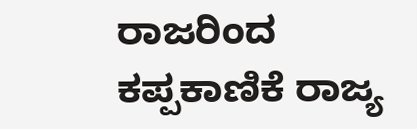ರಾಜರಿಂದ ಕಪ್ಪಕಾಣಿಕೆ ರಾಜ್ಯ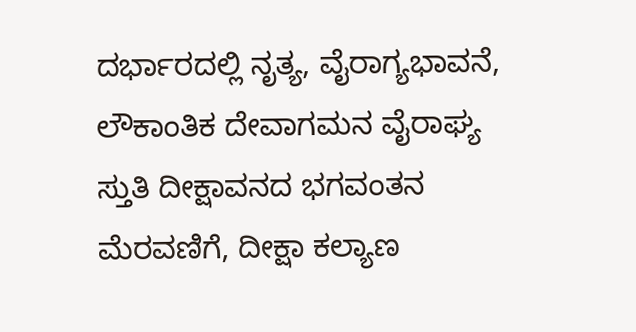ದರ್ಭಾರದಲ್ಲಿ ನೃತ್ಯ, ವೈರಾಗ್ಯಭಾವನೆ, ಲೌಕಾಂತಿಕ ದೇವಾಗಮನ ವೈರಾಘ್ಯ ಸ್ತುತಿ ದೀಕ್ಷಾವನದ ಭಗವಂತನ ಮೆರವಣಿಗೆ, ದೀಕ್ಷಾ ಕಲ್ಯಾಣ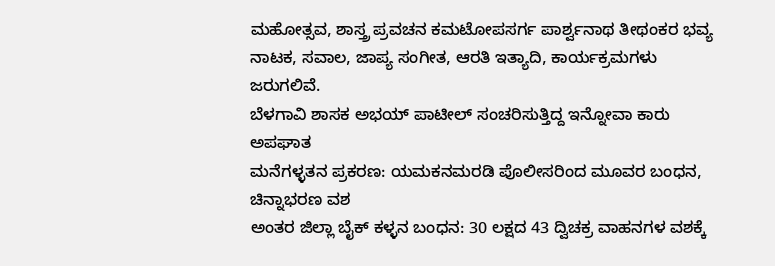ಮಹೋತ್ಸವ, ಶಾಸ್ತ್ರ ಪ್ರವಚನ ಕಮಟೋಪಸರ್ಗ ಪಾರ್ಶ್ವನಾಥ ತೀಥಂಕರ ಭವ್ಯ ನಾಟಕ, ಸವಾಲ, ಜಾಪ್ಯ ಸಂಗೀತ, ಆರತಿ ಇತ್ಯಾದಿ, ಕಾರ್ಯಕ್ರಮಗಳು ಜರುಗಲಿವೆ.
ಬೆಳಗಾವಿ ಶಾಸಕ ಅಭಯ್ ಪಾಟೀಲ್ ಸಂಚರಿಸುತ್ತಿದ್ದ ಇನ್ನೋವಾ ಕಾರು ಅಪಘಾತ
ಮನೆಗಳ್ಳತನ ಪ್ರಕರಣ: ಯಮಕನಮರಡಿ ಪೊಲೀಸರಿಂದ ಮೂವರ ಬಂಧನ, ಚಿನ್ನಾಭರಣ ವಶ
ಅಂತರ ಜಿಲ್ಲಾ ಬೈಕ್ ಕಳ್ಳನ ಬಂಧನ: 30 ಲಕ್ಷದ 43 ದ್ವಿಚಕ್ರ ವಾಹನಗಳ ವಶಕ್ಕೆ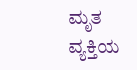ಮೃತ ವ್ಯಕ್ತಿಯ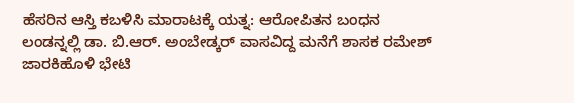ಹೆಸರಿನ ಆಸ್ತಿ ಕಬಳಿಸಿ ಮಾರಾಟಕ್ಕೆ ಯತ್ನ: ಆರೋಪಿತನ ಬಂಧನ
ಲಂಡನ್ನಲ್ಲಿ ಡಾ. ಬಿ.ಆರ್. ಅಂಬೇಡ್ಕರ್ ವಾಸವಿದ್ದ ಮನೆಗೆ ಶಾಸಕ ರಮೇಶ್ ಜಾರಕಿಹೊಳಿ ಭೇಟಿ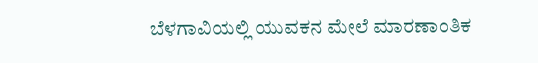ಬೆಳಗಾವಿಯಲ್ಲಿ ಯುವಕನ ಮೇಲೆ ಮಾರಣಾಂತಿಕ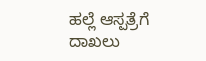ಹಲ್ಲೆ ಆಸ್ಪತ್ರೆಗೆ ದಾಖಲು